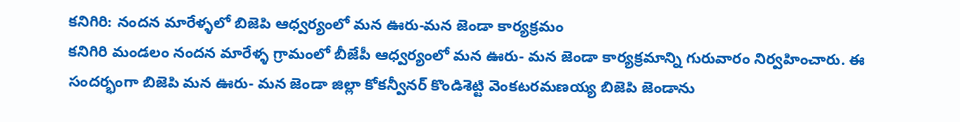కనిగిరి: నందన మారేళ్ళలో బిజెపి ఆధ్వర్యంలో మన ఊరు-మన జెండా కార్యక్రమం
కనిగిరి మండలం నందన మారేళ్ళ గ్రామంలో బీజేపీ ఆధ్వర్యంలో మన ఊరు- మన జెండా కార్యక్రమాన్ని గురువారం నిర్వహించారు. ఈ సందర్భంగా బిజెపి మన ఊరు- మన జెండా జిల్లా కోకన్వీనర్ కొండిశెట్టి వెంకటరమణయ్య బిజెపి జెండాను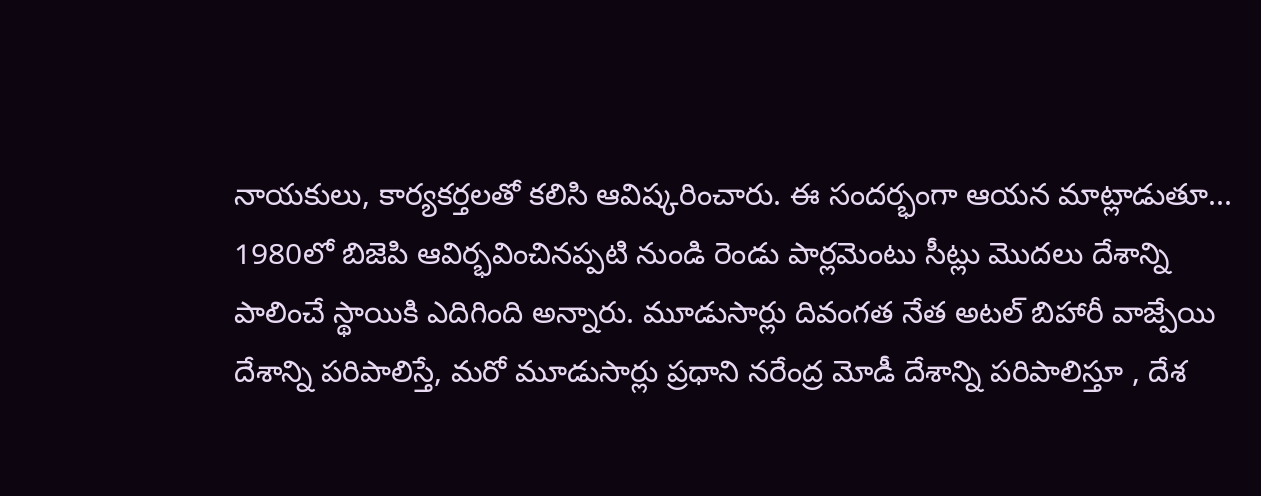నాయకులు, కార్యకర్తలతో కలిసి ఆవిష్కరించారు. ఈ సందర్భంగా ఆయన మాట్లాడుతూ... 1980లో బిజెపి ఆవిర్భవించినప్పటి నుండి రెండు పార్లమెంటు సీట్లు మొదలు దేశాన్ని పాలించే స్థాయికి ఎదిగింది అన్నారు. మూడుసార్లు దివంగత నేత అటల్ బిహారీ వాజ్పేయి దేశాన్ని పరిపాలిస్తే, మరో మూడుసార్లు ప్రధాని నరేంద్ర మోడీ దేశాన్ని పరిపాలిస్తూ , దేశ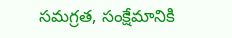సమగ్రత, సంక్షేమానికి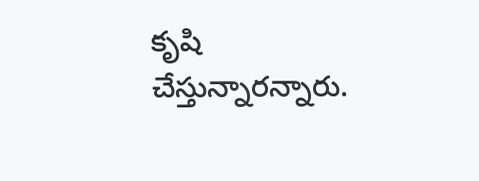కృషి చేస్తున్నారన్నారు.